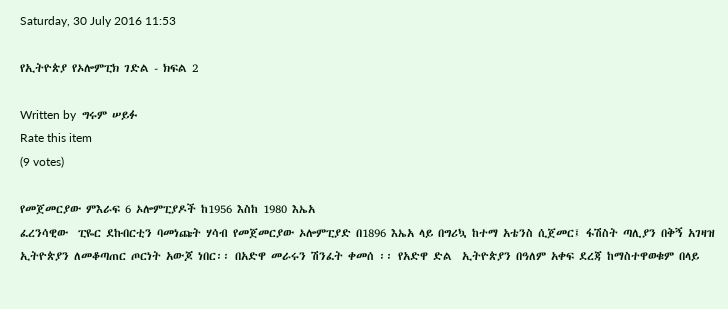Saturday, 30 July 2016 11:53

የኢትዮጵያ የኦሎምፒክ ገድል - ክፍል 2

Written by  ግሩም ሠይፉ
Rate this item
(9 votes)

የመጀመርያው ምእራፍ 6 ኦሎምፒያዶች ከ1956 እስከ 1980 እኤአ
ፈረንሳዊው  ፒዬር ደኩበርቲን ባመነጩት ሃሳብ የመጀመርያው ኦሎምፒያድ በ1896 እኤአ ላይ በግሪኳ ከተማ አቴንስ ሲጀመር፤ ፋሽስት ጣሊያን በቅኝ አገዛዝ ኢትዮጵያን ለመቆጣጠር ጦርነት አውጆ ነበር፡፡ በአድዋ መራሩን ሽንፈት ቀመሰ ፡፡ የአድዋ ድል  ኢትዮጵያን በዓለም አቀፍ ደረጃ ከማስተዋወቁም በላይ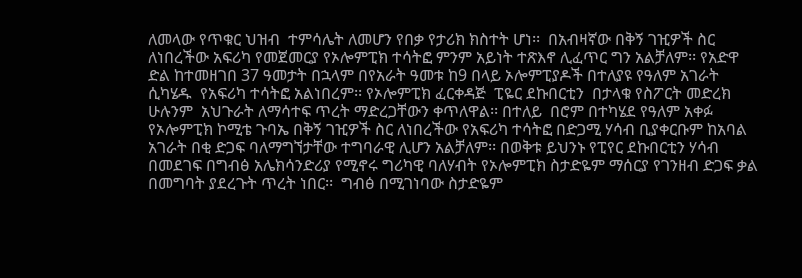ለመላው የጥቁር ህዝብ  ተምሳሌት ለመሆን የበቃ የታሪክ ክስተት ሆነ፡፡  በአብዛኛው በቅኝ ገዢዎች ስር ለነበረችው አፍሪካ የመጀመርያ የኦሎምፒክ ተሳትፎ ምንም አይነት ተጽእኖ ሊፈጥር ግን አልቻለም፡፡ የአድዋ ድል ከተመዘገበ 37 ዓመታት በኋላም በየአራት ዓመቱ ከ9 በላይ ኦሎምፒያዶች በተለያዩ የዓለም አገራት ሲካሄዱ  የአፍሪካ ተሳትፎ አልነበረም፡፡ የኦሎምፒክ ፈርቀዳጅ  ፒዬር ደኩበርቲን  በታላቁ የስፖርት መድረክ ሁሉንም  አህጉራት ለማሳተፍ ጥረት ማድረጋቸውን ቀጥለዋል፡፡ በተለይ  በሮም በተካሄደ የዓለም አቀፉ የኦሎምፒክ ኮሚቴ ጉባኤ በቅኝ ገዢዎች ስር ለነበረችው የአፍሪካ ተሳትፎ በድጋሚ ሃሳብ ቢያቀርቡም ከአባል አገራት በቂ ድጋፍ ባለማግኘታቸው ተግባራዊ ሊሆን አልቻለም፡፡ በወቅቱ ይህንኑ የፒየር ደኩበርቲን ሃሳብ በመደገፍ በግብፅ አሌክሳንድሪያ የሚኖሩ ግሪካዊ ባለሃብት የኦሎምፒክ ስታድዬም ማሰርያ የገንዘብ ድጋፍ ቃል በመግባት ያደረጉት ጥረት ነበር፡፡  ግብፅ በሚገነባው ስታድዬም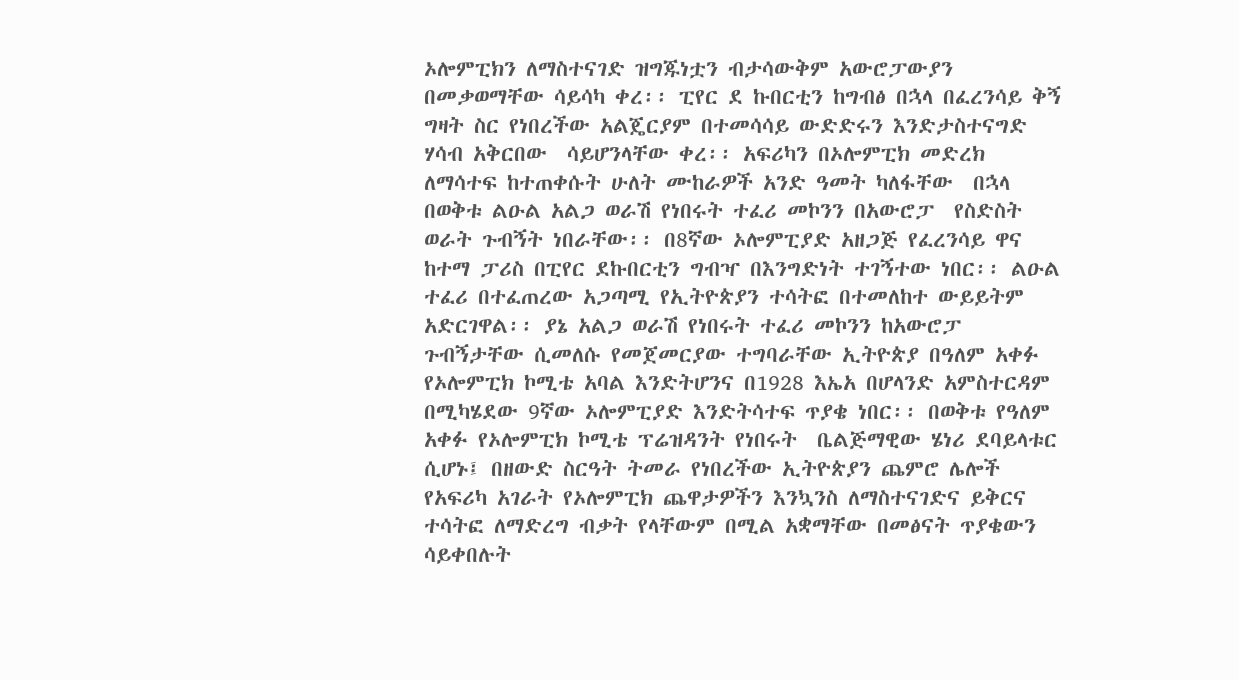ኦሎምፒክን ለማስተናገድ ዝግጁነቷን ብታሳውቅም አውሮፓውያን በመቃወማቸው ሳይሳካ ቀረ፡፡ ፒየር ደ ኩበርቲን ከግብፅ በኋላ በፈረንሳይ ቅኝ ግዛት ስር የነበረችው አልጄርያም በተመሳሳይ ውድድሩን እንድታስተናግድ ሃሳብ አቅርበው  ሳይሆንላቸው ቀረ፡፡ አፍሪካን በኦሎምፒክ መድረክ ለማሳተፍ ከተጠቀሱት ሁለት ሙከራዎች አንድ ዓመት ካለፋቸው  በኋላ በወቅቱ ልዑል አልጋ ወራሽ የነበሩት ተፈሪ መኮንን በአውሮፓ  የስድስት ወራት ጉብኝት ነበራቸው፡፡ በ8ኛው ኦሎምፒያድ አዘጋጅ የፈረንሳይ ዋና ከተማ ፓሪስ በፒየር ደኩበርቲን ግብዣ በእንግድነት ተገኝተው ነበር፡፡ ልዑል ተፈሪ በተፈጠረው አጋጣሚ የኢትዮጵያን ተሳትፎ በተመለከተ ውይይትም አድርገዋል፡፡ ያኔ አልጋ ወራሽ የነበሩት ተፈሪ መኮንን ከአውሮፓ ጉብኝታቸው ሲመለሱ የመጀመርያው ተግባራቸው ኢትዮጵያ በዓለም አቀፉ የኦሎምፒክ ኮሚቴ አባል እንድትሆንና በ1928 እኤአ በሆላንድ አምስተርዳም በሚካሄደው 9ኛው ኦሎምፒያድ እንድትሳተፍ ጥያቄ ነበር፡፡ በወቅቱ የዓለም አቀፉ የኦሎምፒክ ኮሚቴ ፕሬዝዳንት የነበሩት  ቤልጅማዊው ሄነሪ ደባይላቱር ሲሆኑ፤ በዘውድ ስርዓት ትመራ የነበረችው ኢትዮጵያን ጨምሮ ሌሎች የአፍሪካ አገራት የኦሎምፒክ ጨዋታዎችን እንኳንስ ለማስተናገድና ይቅርና ተሳትፎ ለማድረግ ብቃት የላቸውም በሚል አቋማቸው በመፅናት ጥያቄውን ሳይቀበሉት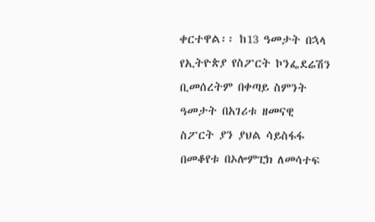ቀርተዋል፡፡ ከ13 ዓመታት በኋላ የኢትዮጵያ የስፖርት ኮንፌደሬሽን ቢመሰረትም በቀጣይ ስምንት ዓመታት በአገሪቱ ዘመናዊ   ስፖርት ያን ያህል ሳይስፋፋ በመቆየቱ በኦሎምፒክ ለመሳተፍ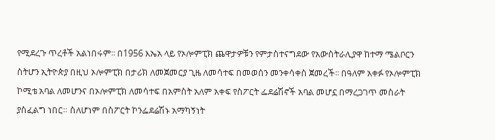የሚደረጉ ጥረቶች አልነበሩም፡፡ በ1956 እኤአ ላይ የኦሎምፒክ ጨዋታዎቹን የምታስተናግደው የአውስትራሊያዋ ከተማ ሜልቦርን ስትሆን ኢትዮጵያ በዚህ ኦሎምፒክ በታሪክ ለመጀመርያ ጊዜ ለመሳተፍ በመወሰን መንቀሳቀስ ጀመረች፡፡ በዓለም አቀፉ የኦሎምፒክ ኮሚቴ አባል ለመሆንና በኦሎምፒክ ለመሳተፍ በአምስት አለም አቀፍ የስፖርት ፌደሬሽኖች አባል መሆኗ በማረጋገጥ መስራት ያስፈልግ ነበር። ስለሆነም በስፖርት ኮንፌደሬሽኑ አማካኝነት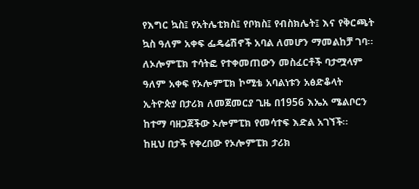የእግር ኳስ፤ የአትሌቲክስ፤ የቦክስ፤ የብስክሌት፤ እና የቅርጫት ኳስ ዓለም አቀፍ ፌዴሬሽኖች አባል ለመሆን ማመልከቻ ገባ፡፡  ለኦሎምፒክ ተሳትፎ የተቀመጠውን መስፈርቶች ባታሟላም ዓለም አቀፍ የኦሎምፒክ ኮሚቴ አባልነቱን አፅድቆላት ኢትዮጵያ በታሪክ ለመጀመርያ ጊዜ በ1956 እኤአ ሜልቦርን ከተማ ባዘጋጀችው ኦሎምፒክ የመሳተፍ እድል አገኘች፡፡
ከዚህ በታች የቀረበው የኦሎምፒክ ታሪክ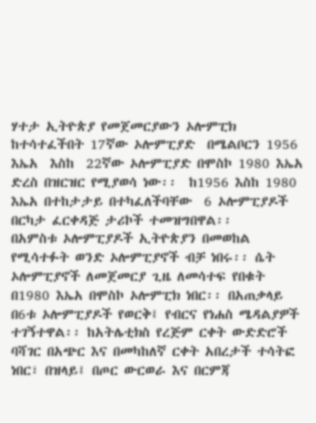ሃተታ ኢትዮጵያ የመጀመርያውን ኦሎምፒክ ከተሳተፈችበት 17ኛው ኦሎምፒያድ  በሜልቦርን 1956 እኤአ  እስከ  22ኛው ኦሎምፒያድ በሞስኮ 1980 እኤአ ድረስ በዝርዝር የሚያወሳ ነው፡፡  ከ1956 እስከ 1980 እኤአ በተከታታይ በተካፈለችባቸው  6 ኦሎምፒያዶች በርካታ ፈርቀዳጅ ታሪኮች ተመዝግበዋል፡፡
በአምስቱ ኦሎምፒያዶች ኢትዮጵያን በመወከል የሚሳተፉት ወንድ ኦሎምፒያኖች ብቻ ነበሩ፡፡ ሴት ኦሎምፒያኖች ለመጀመርያ ጊዜ ለመሳተፍ የበቁት በ1980 እኤአ በሞስኮ ኦሎምፒክ ነበር፡፡ በአጠቃላይ በ6ቱ ኦሎምፒያዶች የወርቅ፤ የብርና የነሐስ ሜዳልያዎች ተገኝተዋል፡፡ ከአትሌቲክስ የረጅም ርቀት ውድድሮች ባሻገር በአጭር እና በመካከለኛ ርቀት አበረታች ተሳትፎ ነበር፣ በዝላይ፤ በጦር ውርወራ እና በርምጃ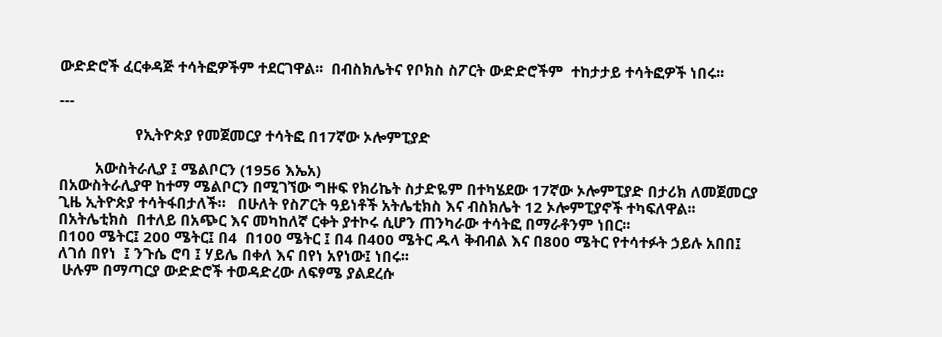ውድድሮች ፈርቀዳጅ ተሳትፎዎችም ተደርገዋል፡፡  በብስክሌትና የቦክስ ስፖርት ውድድሮችም  ተከታታይ ተሳትፎዎች ነበሩ፡፡

---

                   የኢትዮጵያ የመጀመርያ ተሳትፎ በ17ኛው ኦሎምፒያድ

         አውስትራሊያ ፤ ሜልቦርን (1956 እኤአ)
በአውስትራሊያዋ ከተማ ሜልቦርን በሚገኘው ግዙፍ የክሪኬት ስታድዬም በተካሄደው 17ኛው ኦሎምፒያድ በታሪክ ለመጀመርያ ጊዜ ኢትዮጵያ ተሳትፋበታለች።   በሁለት የስፖርት ዓይነቶች አትሌቲክስ እና ብስክሌት 12 ኦሎምፒያኖች ተካፍለዋል፡፡ በአትሌቲክስ  በተለይ በአጭር እና መካከለኛ ርቀት ያተኮሩ ሲሆን ጠንካራው ተሳትፎ በማራቶንም ነበር፡፡
በ100 ሜትር፤ 200 ሜትር፤ በ4  በ100 ሜትር ፤ በ4 በ400 ሜትር ዱላ ቅብብል እና በ800 ሜትር የተሳተፉት ኃይሉ አበበ፤ ለገሰ በየነ  ፤ ንጉሴ ሮባ ፤ ሃይሌ በቀለ እና በየነ አየነው፤ ነበሩ፡፡
 ሁሉም በማጣርያ ውድድሮች ተወዳድረው ለፍፃሜ ያልደረሱ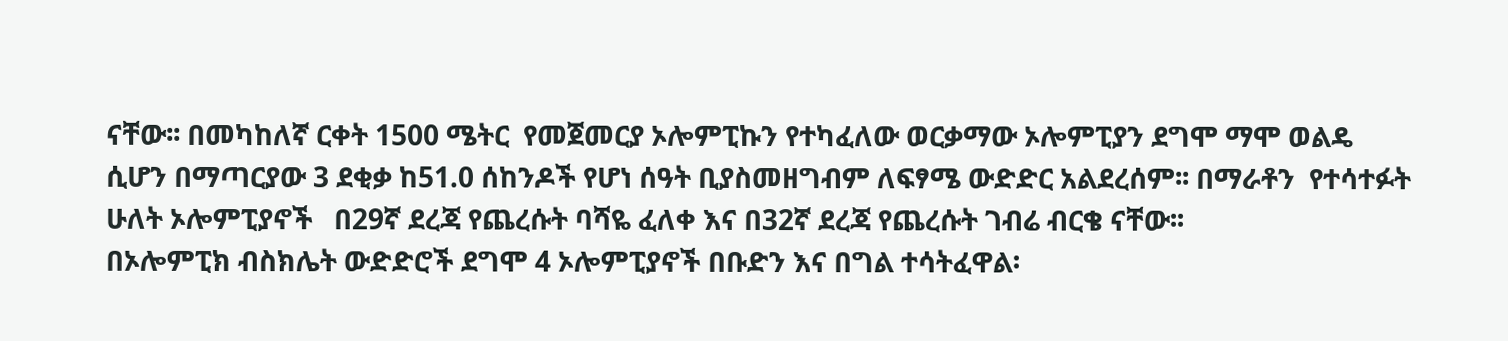ናቸው፡፡ በመካከለኛ ርቀት 1500 ሜትር  የመጀመርያ ኦሎምፒኩን የተካፈለው ወርቃማው ኦሎምፒያን ደግሞ ማሞ ወልዴ ሲሆን በማጣርያው 3 ደቂቃ ከ51.0 ሰከንዶች የሆነ ሰዓት ቢያስመዘግብም ለፍፃሜ ውድድር አልደረሰም፡፡ በማራቶን  የተሳተፉት  ሁለት ኦሎምፒያኖች   በ29ኛ ደረጃ የጨረሱት ባሻዬ ፈለቀ እና በ32ኛ ደረጃ የጨረሱት ገብሬ ብርቄ ናቸው፡፡
በኦሎምፒክ ብስክሌት ውድድሮች ደግሞ 4 ኦሎምፒያኖች በቡድን እና በግል ተሳትፈዋል፡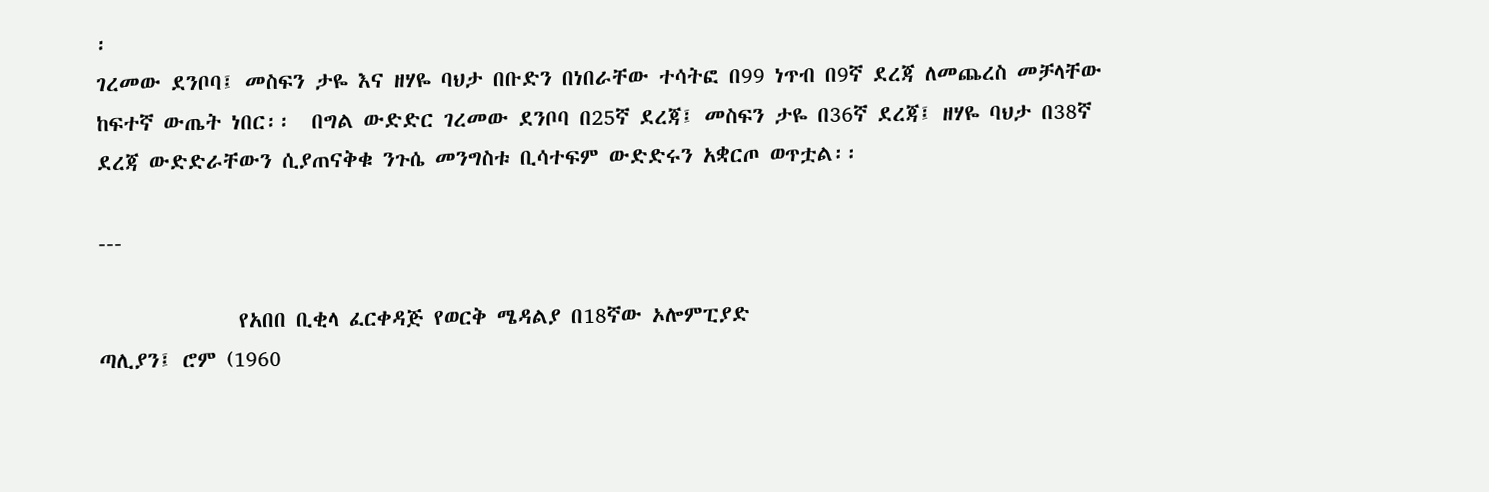፡
ገረመው ደንቦባ፤ መስፍን ታዬ እና ዘሃዬ ባህታ በቡድን በነበራቸው ተሳትፎ በ99 ነጥብ በ9ኛ ደረጃ ለመጨረስ መቻላቸው  ከፍተኛ ውጤት ነበር፡፡  በግል ውድድር ገረመው ደንቦባ በ25ኛ ደረጃ፤ መስፍን ታዬ በ36ኛ ደረጃ፤ ዘሃዬ ባህታ በ38ኛ ደረጃ ውድድራቸውን ሲያጠናቅቁ ንጉሴ መንግስቱ ቢሳተፍም ውድድሩን አቋርጦ ወጥቷል፡፡

---

              የአበበ ቢቂላ ፈርቀዳጅ የወርቅ ሜዳልያ በ18ኛው ኦሎምፒያድ
ጣሊያን፤ ሮም (1960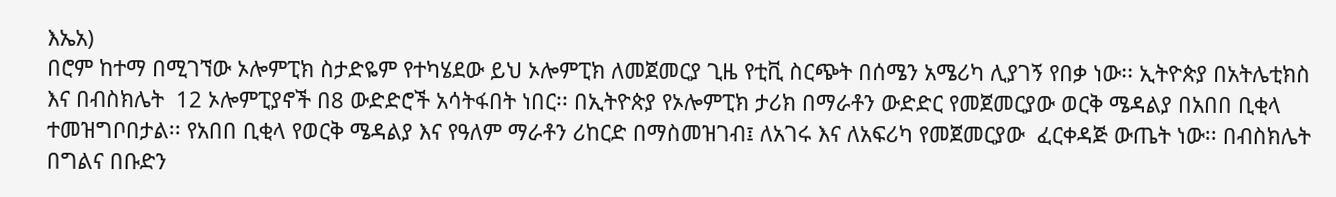እኤአ)
በሮም ከተማ በሚገኘው ኦሎምፒክ ስታድዬም የተካሄደው ይህ ኦሎምፒክ ለመጀመርያ ጊዜ የቲቪ ስርጭት በሰሜን አሜሪካ ሊያገኝ የበቃ ነው፡፡ ኢትዮጵያ በአትሌቲክስ እና በብስክሌት  12 ኦሎምፒያኖች በ8 ውድድሮች አሳትፋበት ነበር፡፡ በኢትዮጵያ የኦሎምፒክ ታሪክ በማራቶን ውድድር የመጀመርያው ወርቅ ሜዳልያ በአበበ ቢቂላ ተመዝግቦበታል፡፡ የአበበ ቢቂላ የወርቅ ሜዳልያ እና የዓለም ማራቶን ሪከርድ በማስመዝገብ፤ ለአገሩ እና ለአፍሪካ የመጀመርያው  ፈርቀዳጅ ውጤት ነው፡፡ በብስክሌት  በግልና በቡድን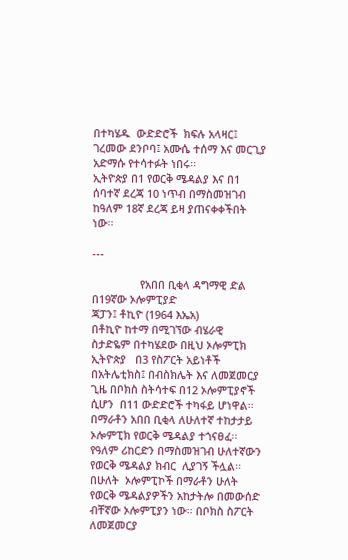በተካሄዱ  ውድድሮች  ክፍሉ አላዛር፤ ገረመው ደንቦባ፤ አሙሴ ተሰማ እና መርጊያ አድማሱ የተሳተፉት ነበሩ፡፡
ኢትዮጵያ በ1 የወርቅ ሜዳልያ እና በ1 ሰባተኛ ደረጃ 10 ነጥብ በማስመዝገብ ከዓለም 18ኛ ደረጃ ይዛ ያጠናቀቀችበት ነው፡፡

---

                የአበበ ቢቂላ ዳግማዊ ድል በ19ኛው ኦሎምፒያድ
ጃፓን፤ ቶኪዮ (1964 እኤአ)
በቶኪዮ ከተማ በሚገኘው ብሄራዊ  ስታድዬም በተካሄደው በዚህ ኦሎምፒክ ኢትዮጵያ   በ3 የስፖርት አይነቶች በአትሌቲክስ፤ በብስክሌት እና ለመጀመርያ ጊዜ በቦክስ ስትሳተፍ በ12 ኦሎምፒያኖች ሲሆን  በ11 ውድድሮች ተካፋይ ሆነዋል፡፡
በማራቶን አበበ ቢቂላ ለሁለተኛ ተከታታይ ኦሎምፒክ የወርቅ ሜዳልያ ተጎናፀፈ፡፡ የዓለም ሪከርድን በማስመዝገብ ሁለተኛውን የወርቅ ሜዳልያ ክብር  ሊያገኝ ችሏል፡፡ በሁለት  ኦሎምፒኮች በማራቶን ሁለት የወርቅ ሜዳልያዎችን አከታትሎ በመውሰድ  ብቸኛው ኦሎምፒያን ነው፡፡ በቦክስ ስፖርት ለመጀመርያ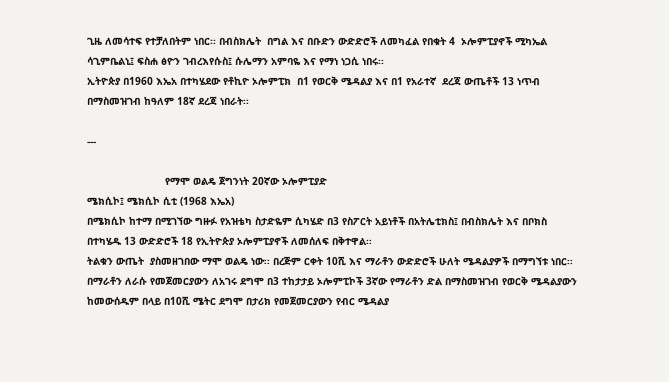ጊዜ ለመሳተፍ የተቻለበትም ነበር፡፡ በብስክሌት  በግል እና በቡድን ውድድሮች ለመካፈል የበቁት 4  ኦሎምፒያኖች ሚካኤል ሳጊምቤልኒ፤ ፍስሐ ፅዮን ገብረእየሱስ፤ ሱሌማን አምባዬ እና የማነ ነጋሲ ነበሩ፡፡
ኢትዮጵያ በ1960 እኤአ በተካሄደው የቶኪዮ ኦሎምፒክ  በ1 የወርቅ ሜዳልያ እና በ1 የአራተኛ  ደረጃ ውጤቶች 13 ነጥብ በማስመዝገብ ከዓለም 18ኛ ደረጃ ነበራት፡፡

---

                          የማሞ ወልዴ ጀግንነት 20ኛው ኦሎምፒያድ
ሜክሲኮ፤ ሜክሲኮ ሲቲ (1968 እኤአ)
በሜክሲኮ ከተማ በሚገኘው ግዙፉ የአዝቴካ ስታድዬም ሲካሄድ በ3 የስፖርት አይነቶች በአትሌቲክስ፤ በብስክሌት እና በቦክስ በተካሄዱ 13 ውድድሮች 18 የኢትዮጵያ ኦሎምፒያኖች ለመሰለፍ በቅተዋል፡፡
ትልቁን ውጤት  ያስመዘገበው ማሞ ወልዴ ነው፡፡ በረጅም ርቀት 10ሺ እና ማራቶን ውድድሮች ሁለት ሜዳልያዎች በማግኘቱ ነበር፡፡ በማራቶን ለራሱ የመጀመርያውን ለአገሩ ደግሞ በ3 ተከታታይ ኦሎምፒኮች 3ኛው የማራቶን ድል በማስመዝገብ የወርቅ ሜዳልያውን ከመውሰዱም በላይ በ10ሺ ሜትር ደግሞ በታሪክ የመጀመርያውን የብር ሜዳልያ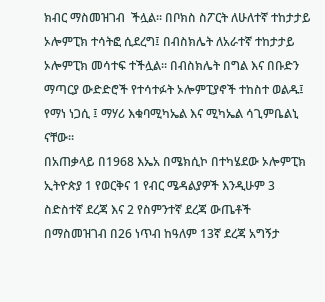ክብር ማስመዝገብ  ችሏል፡፡ በቦክስ ስፖርት ለሁለተኛ ተከታታይ ኦሎምፒክ ተሳትፎ ሲደረግ፤ በብስክሌት ለአራተኛ ተከታታይ ኦሎምፒክ መሳተፍ ተችሏል፡፡ በብስክሌት በግል እና በቡድን ማጣርያ ውድድሮች የተሳተፉት ኦሎምፒያኖች ተከስተ ወልዱ፤ የማነ ነጋሲ ፤ ማሃሪ እቁባሚካኤል እና ሚካኤል ሳጊምቤልኒ ናቸው፡፡
በአጠቃላይ በ1968 እኤአ በሜክሲኮ በተካሄደው ኦሎምፒክ ኢትዮጵያ 1 የወርቅና 1 የብር ሜዳልያዎች እንዲሁም 3 ስድስተኛ ደረጃ እና 2 የስምንተኛ ደረጃ ውጤቶች በማስመዝገብ በ26 ነጥብ ከዓለም 13ኛ ደረጃ አግኝታ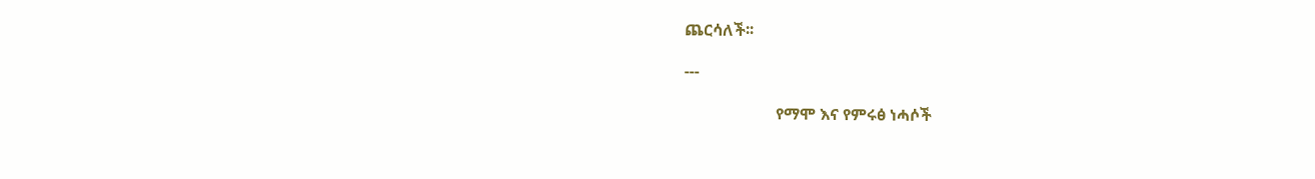ጨርሳለች፡፡

---

                       የማሞ እና የምሩፅ ነሓሶች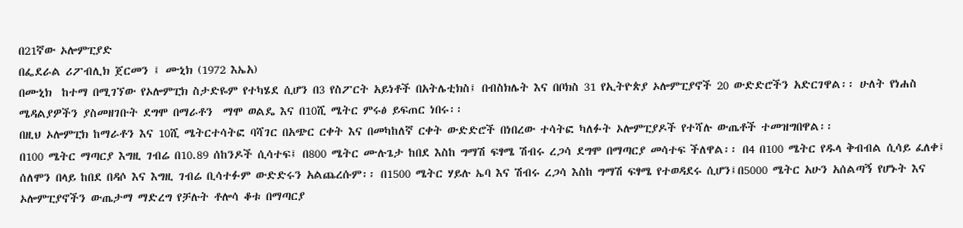በ21ኛው ኦሎምፒያድ
በፌደራል ሪፖብሊክ ጀርመን ፤ ሙኒክ (1972 እኤአ)
በሙኒክ  ከተማ በሚገኘው የኦሎምፒክ ስታድዬም የተካሄደ ሲሆን በ3 የስፖርት አይነቶች በአትሌቲክስ፤ በብስክሌት እና በቦክስ 31 የኢትዮጵያ ኦሎምፒያኖች 20 ውድድሮችን አድርገዋል፡፡ ሁለት የነሐስ ሜዳልያዎችን ያስመዘገቡት ደግሞ በማራቶን  ማሞ ወልዴ እና በ10ሺ ሜትር ምሩፅ ይፍጠር ነበሩ፡፡
በዚህ ኦሎምፒክ ከማራቶን እና 10ሺ ሜትርተሳትፎ ባሻገር በአጭር ርቀት እና በመካከለኛ ርቀት ውድድሮች በነበረው ተሳትፎ ካለፉት ኦሎምፒያዶች የተሻሉ ውጤቶች ተመዝግበዋል፡፡
በ100 ሜትር ማጣርያ እግዚ ገብሬ በ10.89 ሰከንዶች ሲሳተፍ፤ በ800 ሜትር ሙሉጌታ ከበደ እስከ ግማሽ ፍፃሜ ሽብሩ ረጋሳ ደግሞ በማጣርያ መሳተፍ ችለዋል፡፡ በ4 በ100 ሜትር የዱላ ቅብብል ሲሳይ ፈለቀ፤ ሰለሞን በላይ ከበደ በዳሶ እና እግዚ ገብሬ ቢሳተፉም ውድድሩን አልጨረሱም፡፡ በ1500 ሜትር ሃይሉ ኤባ እና ሽብሩ ረጋሳ እስከ ግማሽ ፍፃሜ የተወዳደሩ ሲሆን፤በ5000 ሜትር አሁን አሰልጣኝ የሆኑት እና ኦሎምፒያኖችን ውጤታማ ማድረግ የቻሉት ቶሎሳ ቆቱ በማጣርያ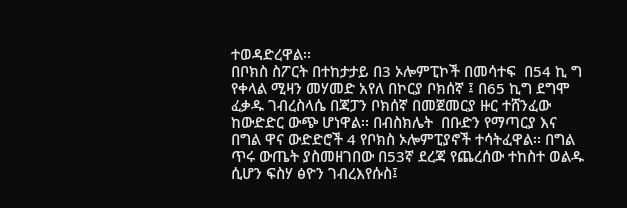ተወዳድረዋል፡፡
በቦክስ ስፖርት በተከታታይ በ3 ኦሎምፒኮች በመሳተፍ  በ54 ኪ ግ የቀላል ሚዛን መሃመድ አየለ በኮርያ ቦክሰኛ ፤ በ65 ኪግ ደግሞ ፈቃዱ ገብረስላሴ በጃፓን ቦክሰኛ በመጀመርያ ዙር ተሸንፈው ከውድድር ውጭ ሆነዋል፡፡ በብስክሌት  በቡድን የማጣርያ እና በግል ዋና ውድድሮች 4 የቦክስ ኦሎምፒያኖች ተሳትፈዋል፡፡ በግል ጥሩ ውጤት ያስመዘገበው በ53ኛ ደረጃ የጨረሰው ተከስተ ወልዱ ሲሆን ፍስሃ ፅዮን ገብረእየሱስ፤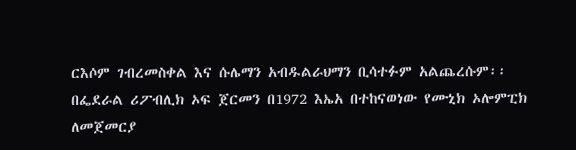ርእሶም ገብረመስቀል እና ሱሌማን አብዱልራህማን ቢሳተፉም አልጨረሱም፡፡
በፌደራል ሪፖብሊክ ኦፍ ጀርመን በ1972 እኤአ በተከናወነው የሙኒክ ኦሎምፒክ ለመጀመርያ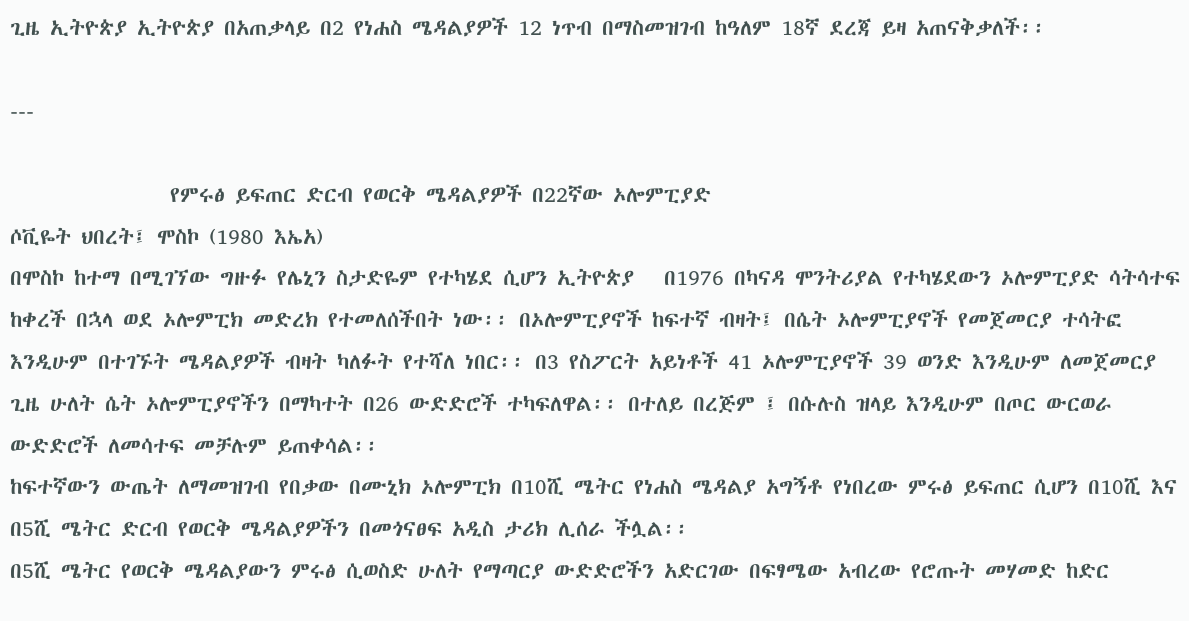ጊዜ ኢትዮጵያ ኢትዮጵያ በአጠቃላይ በ2 የነሐስ ሜዳልያዎች 12 ነጥብ በማስመዝገብ ከዓለም 18ኛ ደረጃ ይዛ አጠናቅቃለች፡፡

---

                የምሩፅ ይፍጠር ድርብ የወርቅ ሜዳልያዎች በ22ኛው ኦሎምፒያድ
ሶቪዬት ህበረት፤ ሞስኮ (1980 እኤአ)
በሞስኮ ከተማ በሚገኘው ግዙፉ የሌኒን ስታድዬም የተካሄደ ሲሆን ኢትዮጵያ   በ1976 በካናዳ ሞንትሪያል የተካሄደውን ኦሎምፒያድ ሳትሳተፍ ከቀረች በኋላ ወደ ኦሎምፒክ መድረክ የተመለሰችበት ነው፡፡ በኦሎምፒያኖች ከፍተኛ ብዛት፤ በሴት ኦሎምፒያኖች የመጀመርያ ተሳትፎ እንዲሁም በተገኙት ሜዳልያዎች ብዛት ካለፉት የተሻለ ነበር፡፡ በ3 የስፖርት አይነቶች 41 ኦሎምፒያኖች 39 ወንድ እንዲሁም ለመጀመርያ ጊዜ ሁለት ሴት ኦሎምፒያኖችን በማካተት በ26 ውድድሮች ተካፍለዋል፡፡ በተለይ በረጅም ፤ በሱሉስ ዝላይ እንዲሁም በጦር ውርወራ ውድድሮች ለመሳተፍ መቻሉም ይጠቀሳል፡፡
ከፍተኛውን ውጤት ለማመዝገብ የበቃው በሙኒክ ኦሎምፒክ በ10ሺ ሜትር የነሐስ ሜዳልያ አግኝቶ የነበረው ምሩፅ ይፍጠር ሲሆን በ10ሺ እና በ5ሺ ሜትር ድርብ የወርቅ ሜዳልያዎችን በመጎናፀፍ አዲስ ታሪክ ሊሰራ ችሏል፡፡
በ5ሺ ሜትር የወርቅ ሜዳልያውን ምሩፅ ሲወስድ ሁለት የማጣርያ ውድድሮችን አድርገው በፍፃሜው አብረው የሮጡት መሃመድ ከድር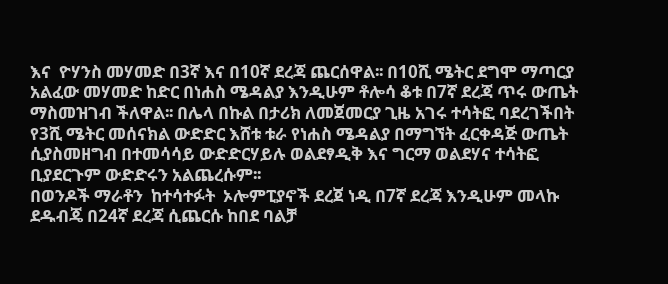እና  ዮሃንስ መሃመድ በ3ኛ እና በ10ኛ ደረጃ ጨርሰዋል፡፡ በ10ሺ ሜትር ደግሞ ማጣርያ አልፈው መሃመድ ከድር በነሐስ ሜዳልያ እንዲሁም ቶሎሳ ቆቱ በ7ኛ ደረጃ ጥሩ ውጤት ማስመዝገብ ችለዋል፡፡ በሌላ በኩል በታሪክ ለመጀመርያ ጊዜ አገሩ ተሳትፎ ባደረገችበት የ3ሺ ሜትር መሰናክል ውድድር እሸቱ ቱራ የነሐስ ሜዳልያ በማግኘት ፈርቀዳጅ ውጤት ሲያስመዘግብ በተመሳሳይ ውድድርሃይሉ ወልደፃዲቅ እና ግርማ ወልደሃና ተሳትፎ ቢያደርጉም ውድድሩን አልጨረሱም፡፡
በወንዶች ማራቶን  ከተሳተፉት  ኦሎምፒያኖች ደረጀ ነዲ በ7ኛ ደረጃ እንዲሁም መላኩ ደዱብጄ በ24ኛ ደረጃ ሲጨርሱ ከበደ ባልቻ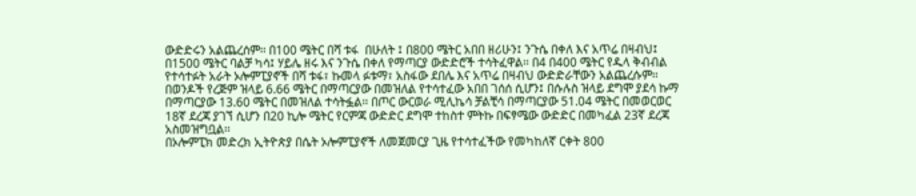ውድድሩን አልጨረሰም፡፡ በ100 ሜትር በሻ ቱፋ  በሁለት ፤ በ800 ሜትር አበበ ዘሪሁን፤ ንጉሴ በቀለ እና አጥሬ በዛብህ፤ በ1500 ሜትር ባልቻ ካሳ፤ ሃይሌ ዘሩ እና ንጉሴ በቀለ የማጣርያ ውድድሮች ተሳትፈዋል፡፡ በ4 በ400 ሜትር የዱላ ቅብብል የተሳተፉት አራት ኦሎምፒያኖች በሻ ቱፋ፣ ኩመላ ፉቱማ፣ አስፋው ደበሌ እና አጥሬ በዛብህ ውድድራቸውን አልጨረሱም፡፡
በወንዶች የረጅም ዝላይ 6.66 ሜትር በማጣርያው በመዝለል የተሳተፈው አበበ ገሰሰ ሲሆን፤ በሱሉስ ዝላይ ደግሞ ያደሳ ኩማ በማጣርያው 13.60 ሜትር በመዝለል ተሳትፏል፡፡ በጦር ውርወራ ሚሊኬሳ ቻልቺሳ በማጣርያው 51.04 ሜትር በመወርወር 18ኛ ደረጃ ያገኘ ሲሆን በ20 ኪሎ ሜትር የርምጃ ውድድር ደግሞ ተከስተ ምትኩ በፍፃሜው ውድድር በመካፈል 23ኛ ደረጃ አስመዝግቧል፡፡
በኦሎምፒክ መድረክ ኢትዮጵያ በሴት ኦሎምፒያኖች ለመጀመርያ ጊዜ የተሳተፈችው የመካከለኛ ርቀት 800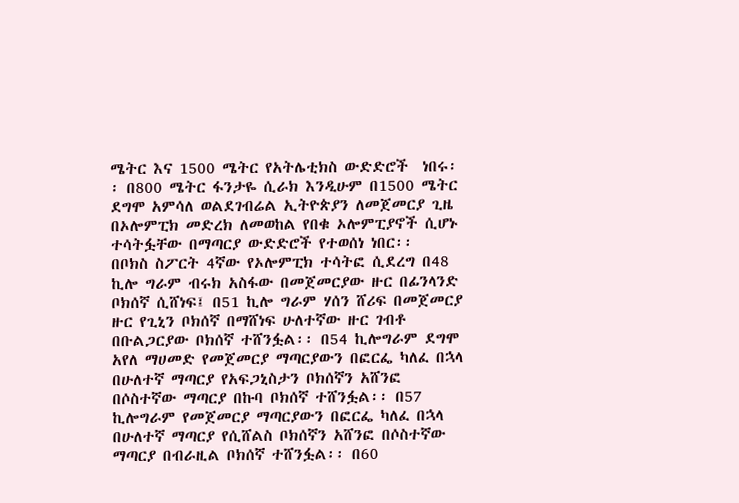ሜትር እና 1500 ሜትር የአትሌቲክስ ውድድሮች  ነበሩ፡፡ በ800 ሜትር ፋንታዬ ሲራክ እንዲሁም በ1500 ሜትር ደግሞ አምሳለ ወልደገብሬል ኢትዮጵያን ለመጀመርያ ጊዜ በኦሎምፒክ መድረክ ለመወከል የበቁ ኦሎምፒያኖች ሲሆኑ ተሳትፏቸው በማጣርያ ውድድሮች የተወሰነ ነበር፡፡
በቦክስ ስፖርት 4ኛው የኦሎምፒክ ተሳትፎ ሲደረግ በ48 ኪሎ ግራም ብሩክ አስፋው በመጀመርያው ዙር በፊንላንድ ቦክሰኛ ሲሸነፍ፤ በ51 ኪሎ ግራም ሃሰን ሸሪፍ በመጀመርያ ዙር የጊኒን ቦክሰኛ በማሸነፍ ሁለተኛው ዙር ገብቶ በቡልጋርያው ቦክሰኛ ተሸንፏል፡፡ በ54 ኪሎግራም ደግሞ  አየለ ማሀመድ የመጀመርያ ማጣርያውን በፎርፌ ካለፈ በኋላ በሁለተኛ ማጣርያ የአፍጋኒስታን ቦክሰኛን አሸንፎ በሶስተኛው ማጣርያ በኩባ ቦክሰኛ ተሸንፏል፡፡ በ57 ኪሎግራም የመጀመርያ ማጣርያውን በፎርፌ ካለፈ በኋላ በሁለተኛ ማጣርያ የሲሸልስ ቦክሰኛን አሸንፎ በሶስተኛው ማጣርያ በብራዚል ቦክሰኛ ተሸንፏል፡፡ በ60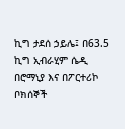ኪግ ታደሰ ኃይሌ፤ በ63.5 ኪግ ኢብራሂም ሴዲ በሮማኒያ እና በፖርተሪኮ ቦክሰኞች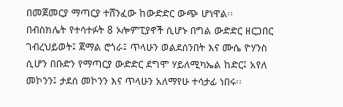በመጀመርያ ማጣርያ ተሸንፈው ከውድድር ውጭ ሆነዋል፡፡
በብስክሌት የተሳተፉት 8 ኦሎምፒያኖች ሲሆኑ በግል ውድድር ዘርጋበር ገብረህይወት፤ ጀማል ሮጎራ፤ ጥላሁን ወልደሰንበት እና ሙሴ ዮሃንስ ሲሆን በቡድን የማጣርያ ውድድር ደግሞ ሃይለሚካኤል ከድር፤ አየለ መኮንን፤ ታደሰ መኮንን እና ጥላሁን አለማየሁ ተሳታፊ ነበሩ፡፡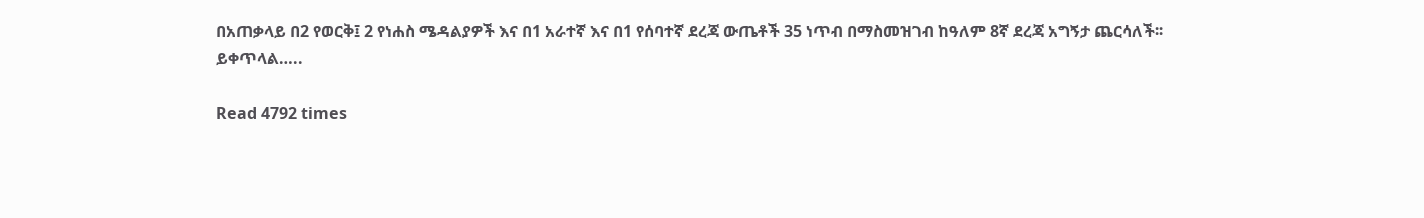በአጠቃላይ በ2 የወርቅ፤ 2 የነሐስ ሜዳልያዎች እና በ1 አራተኛ እና በ1 የሰባተኛ ደረጃ ውጤቶች 35 ነጥብ በማስመዝገብ ከዓለም 8ኛ ደረጃ አግኝታ ጨርሳለች፡፡
ይቀጥላል…..

Read 4792 times